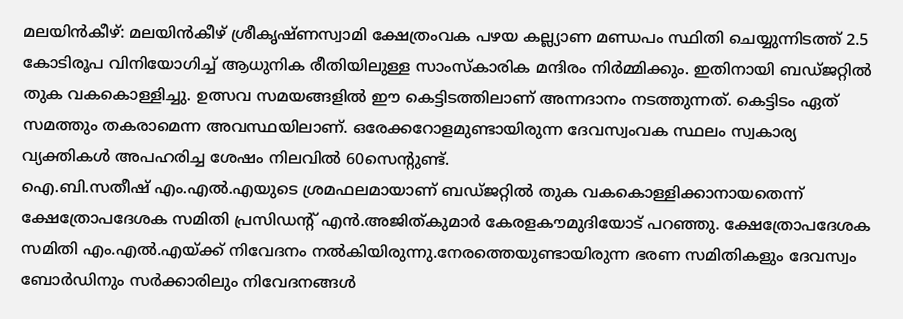മലയിൻകീഴ്: മലയിൻകീഴ് ശ്രീകൃഷ്ണസ്വാമി ക്ഷേത്രംവക പഴയ കല്ല്യാണ മണ്ഡപം സ്ഥിതി ചെയ്യുന്നിടത്ത് 2.5 കോടിരൂപ വിനിയോഗിച്ച് ആധുനിക രീതിയിലുള്ള സാംസ്കാരിക മന്ദിരം നിർമ്മിക്കും. ഇതിനായി ബഡ്ജറ്റിൽ തുക വകകൊള്ളിച്ചു. ഉത്സവ സമയങ്ങളിൽ ഈ കെട്ടിടത്തിലാണ് അന്നദാനം നടത്തുന്നത്. കെട്ടിടം ഏത് സമത്തും തകരാമെന്ന അവസ്ഥയിലാണ്. ഒരേക്കറോളമുണ്ടായിരുന്ന ദേവസ്വംവക സ്ഥലം സ്വകാര്യ വ്യക്തികൾ അപഹരിച്ച ശേഷം നിലവിൽ 60സെന്റുണ്ട്.
ഐ.ബി.സതീഷ് എം.എൽ.എയുടെ ശ്രമഫലമായാണ് ബഡ്ജറ്റിൽ തുക വകകൊള്ളിക്കാനായതെന്ന് ക്ഷേത്രോപദേശക സമിതി പ്രസിഡന്റ് എൻ.അജിത്കുമാർ കേരളകൗമുദിയോട് പറഞ്ഞു. ക്ഷേത്രോപദേശക സമിതി എം.എൽ.എയ്ക്ക് നിവേദനം നൽകിയിരുന്നു.നേരത്തെയുണ്ടായിരുന്ന ഭരണ സമിതികളും ദേവസ്വം ബോർഡിനും സർക്കാരിലും നിവേദനങ്ങൾ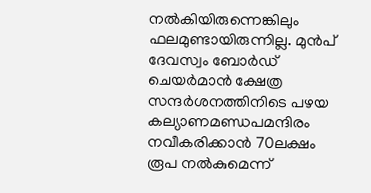നൽകിയിരുന്നെങ്കിലും ഫലമുണ്ടായിരുന്നില്ല. മുൻപ് ദേവസ്വം ബോർഡ് ചെയർമാൻ ക്ഷേത്ര സന്ദർശനത്തിനിടെ പഴയ കല്യാണമണ്ഡപമന്ദിരം നവീകരിക്കാൻ 70ലക്ഷം രൂപ നൽകുമെന്ന്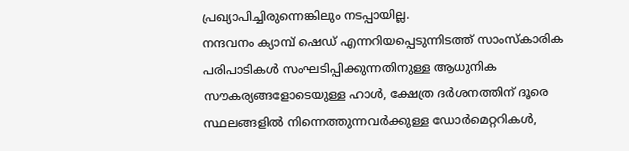പ്രഖ്യാപിച്ചിരുന്നെങ്കിലും നടപ്പായില്ല.
നന്ദവനം ക്യാമ്പ് ഷെഡ് എന്നറിയപ്പെടുന്നിടത്ത് സാംസ്കാരിക പരിപാടികൾ സംഘടിപ്പിക്കുന്നതിനുള്ള ആധുനിക സൗകര്യങ്ങളോടെയുള്ള ഹാൾ, ക്ഷേത്ര ദർശനത്തിന് ദൂരെ സ്ഥലങ്ങളിൽ നിന്നെത്തുന്നവർക്കുള്ള ഡോർമെറ്ററികൾ,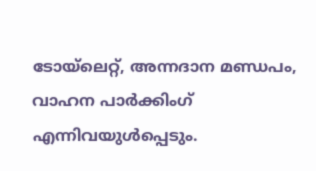ടോയ്ലെറ്റ്, അന്നദാന മണ്ഡപം, വാഹന പാർക്കിംഗ് എന്നിവയുൾപ്പെടും.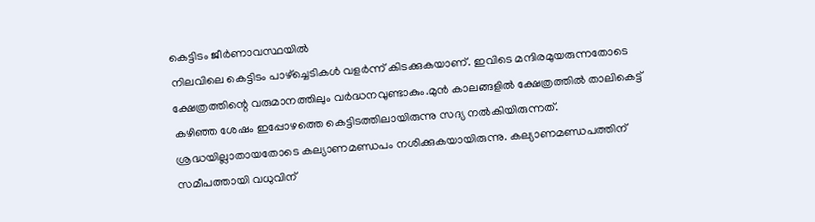കെട്ടിടം ജീർണാവസ്ഥയിൽ
നിലവിലെ കെട്ടിടം പാഴ്ച്ചെടികൾ വളർന്ന് കിടക്കുകയാണ്. ഇവിടെ മന്ദിരമുയരുന്നതോടെ ക്ഷേത്രത്തിന്റെ വരുമാനത്തിലും വർദ്ധനവുണ്ടാകും.മുൻ കാലങ്ങളിൽ ക്ഷേത്രത്തിൽ താലികെട്ട് കഴിഞ്ഞ ശേഷം ഇപ്പോഴത്തെ കെട്ടിടത്തിലായിരുന്നു സദ്യ നൽകിയിരുന്നത്. ശ്രദ്ധയില്ലാതായതോടെ കല്യാണമണ്ഡപം നശിക്കുകയായിരുന്നു. കല്യാണമണ്ഡപത്തിന് സമീപത്തായി വധുവിന്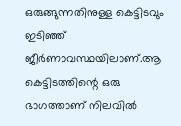ഒരുങ്ങുന്നതിനുള്ള കെട്ടിടവും ഇടിഞ്ഞ് ജീർണാവസ്ഥയിലാണ്.ആ കെട്ടിടത്തിന്റെ ഒരു ഭാഗത്താണ് നിലവിൽ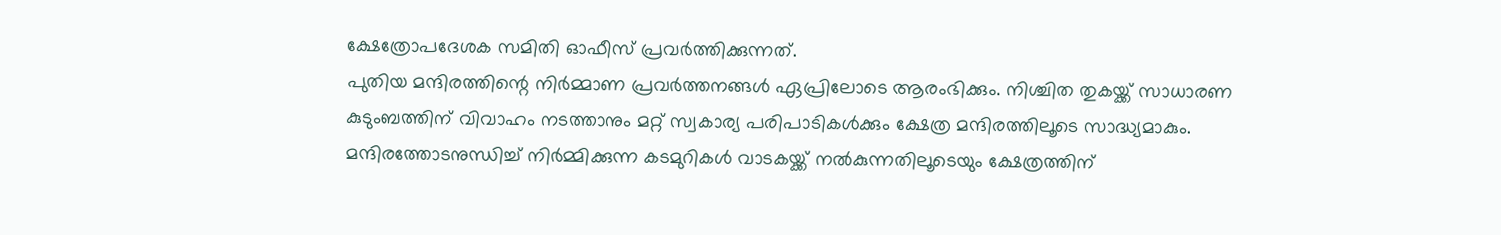ക്ഷേത്രോപദേശക സമിതി ഓഫീസ് പ്രവർത്തിക്കുന്നത്.
പുതിയ മന്ദിരത്തിന്റെ നിർമ്മാണ പ്രവർത്തനങ്ങൾ ഏപ്രിലോടെ ആരംഭിക്കും. നിശ്ചിത തുകയ്ക്ക് സാധാരണ കുടുംബത്തിന് വിവാഹം നടത്താനും മറ്റ് സ്വകാര്യ പരിപാടികൾക്കും ക്ഷേത്ര മന്ദിരത്തിലൂടെ സാദ്ധ്യമാകും. മന്ദിരത്തോടനുന്ധിച്ച് നിർമ്മിക്കുന്ന കടമുറികൾ വാടകയ്ക്ക് നൽകുന്നതിലൂടെയും ക്ഷേത്രത്തിന്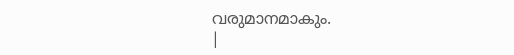വരുമാനമാകും.
|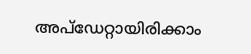അപ്ഡേറ്റായിരിക്കാം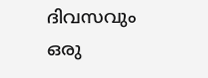ദിവസവും
ഒരു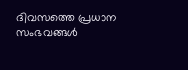ദിവസത്തെ പ്രധാന സംഭവങ്ങൾ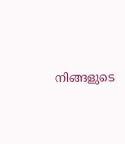നിങ്ങളുടെ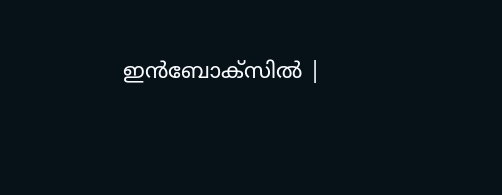ഇൻബോക്സിൽ |